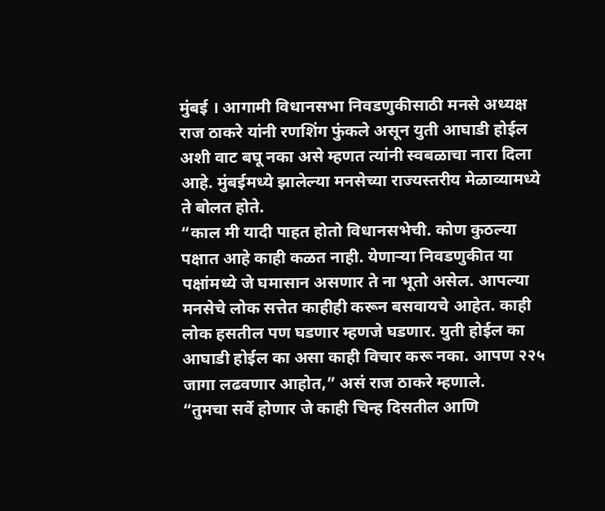मुंबई । आगामी विधानसभा निवडणुकीसाठी मनसे अध्यक्ष राज ठाकरे यांनी रणशिंग फुंकले असून युती आघाडी होईल अशी वाट बघू नका असे म्हणत त्यांनी स्वबळाचा नारा दिला आहे. मुंबईमध्ये झालेल्या मनसेच्या राज्यस्तरीय मेळाव्यामध्ये ते बोलत होते.
“काल मी यादी पाहत होतो विधानसभेची. कोण कुठल्या पक्षात आहे काही कळत नाही. येणाऱ्या निवडणुकीत या पक्षांमध्ये जे घमासान असणार ते ना भूतो असेल. आपल्या मनसेचे लोक सत्तेत काहीही करून बसवायचे आहेत. काही लोक हसतील पण घडणार म्हणजे घडणार. युती होईल का आघाडी होईल का असा काही विचार करू नका. आपण २२५ जागा लढवणार आहोत,” असं राज ठाकरे म्हणाले.
“तुमचा सर्वे होणार जे काही चिन्ह दिसतील आणि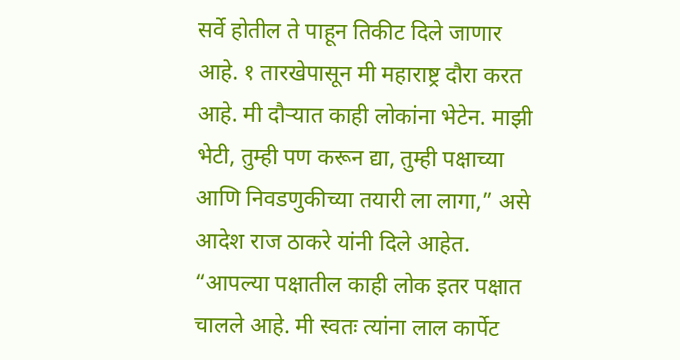सर्वे होतील ते पाहून तिकीट दिले जाणार आहे. १ तारखेपासून मी महाराष्ट्र दौरा करत आहे. मी दौऱ्यात काही लोकांना भेटेन. माझी भेटी, तुम्ही पण करून द्या, तुम्ही पक्षाच्या आणि निवडणुकीच्या तयारी ला लागा,” असे आदेश राज ठाकरे यांनी दिले आहेत.
“आपल्या पक्षातील काही लोक इतर पक्षात चालले आहे. मी स्वतः त्यांना लाल कार्पेट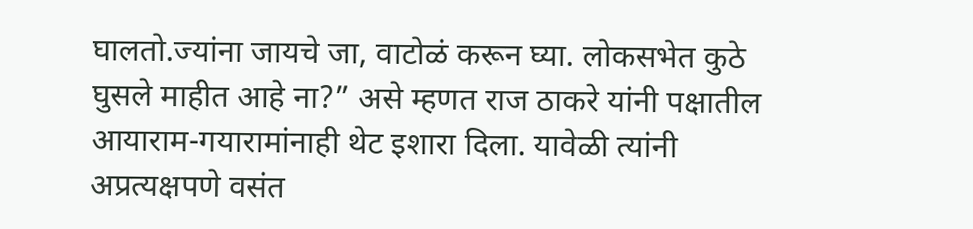घालतो.ज्यांना जायचे जा, वाटोळं करून घ्या. लोकसभेत कुठे घुसले माहीत आहे ना?” असे म्हणत राज ठाकरे यांनी पक्षातील आयाराम-गयारामांनाही थेट इशारा दिला. यावेळी त्यांनी अप्रत्यक्षपणे वसंत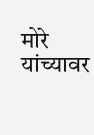मोरे यांच्यावर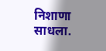निशाणा साधला.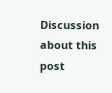Discussion about this post